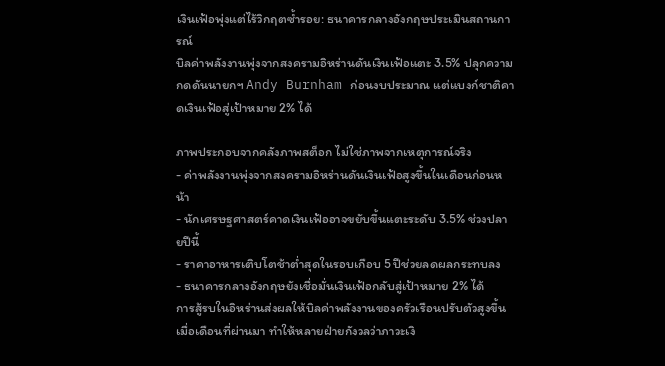เงินเฟ้อพุ่งแต่ไร้วิกฤตซ้ำรอย: ธนาคารกลางอังกฤษประเมินสถานการณ์
บิลค่าพลังงานพุ่งจากสงครามอิหร่านดันเงินเฟ้อแตะ 3.5% ปลุกความกดดันนายกฯ Andy Burnham ก่อนงบประมาณ แต่แบงก์ชาติคาดเงินเฟ้อสู่เป้าหมาย 2% ได้

ภาพประกอบจากคลังภาพสต็อก ไม่ใช่ภาพจากเหตุการณ์จริง
- ค่าพลังงานพุ่งจากสงครามอิหร่านดันเงินเฟ้อสูงขึ้นในเดือนก่อนหน้า
- นักเศรษฐศาสตร์คาดเงินเฟ้ออาจขยับขึ้นแตะระดับ 3.5% ช่วงปลายปีนี้
- ราคาอาหารเติบโตช้าต่ำสุดในรอบเกือบ 5 ปีช่วยลดผลกระทบลง
- ธนาคารกลางอังกฤษยังเชื่อมั่นเงินเฟ้อกลับสู่เป้าหมาย 2% ได้
การสู้รบในอิหร่านส่งผลให้บิลค่าพลังงานของครัวเรือนปรับตัวสูงขึ้นเมื่อเดือนที่ผ่านมา ทำให้หลายฝ่ายกังวลว่าภาวะเงิ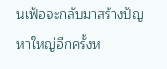นเฟ้อจะกลับมาสร้างปัญหาใหญ่อีกครั้งห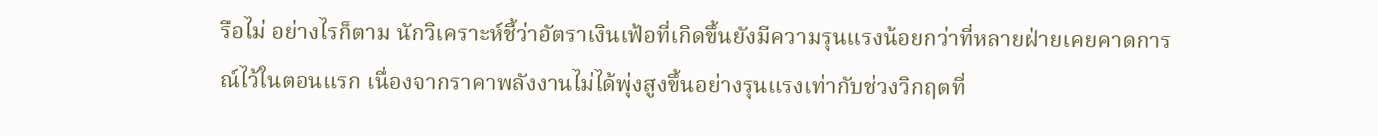รือไม่ อย่างไรก็ตาม นักวิเคราะห์ชี้ว่าอัตราเงินเฟ้อที่เกิดขึ้นยังมีความรุนแรงน้อยกว่าที่หลายฝ่ายเคยคาดการณ์ไว้ในตอนแรก เนื่องจากราคาพลังงานไม่ได้พุ่งสูงขึ้นอย่างรุนแรงเท่ากับช่วงวิกฤตที่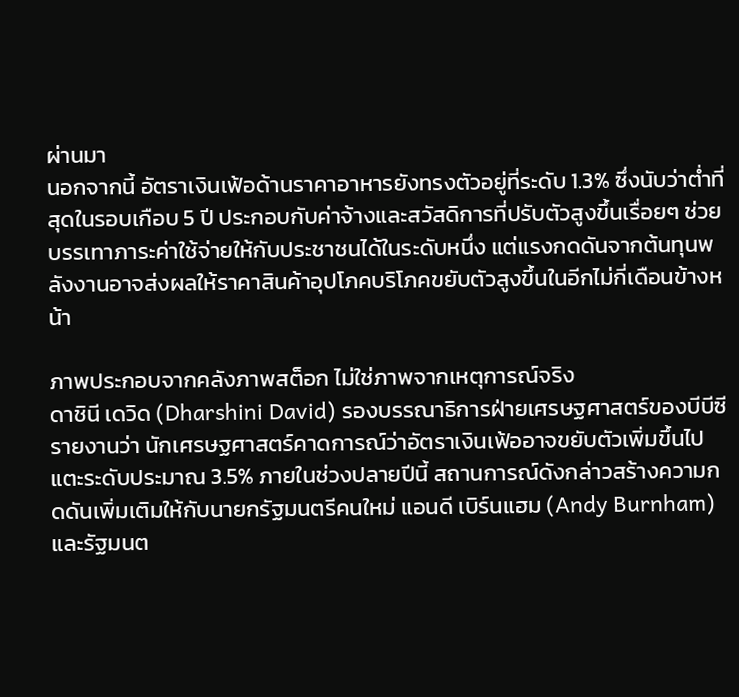ผ่านมา
นอกจากนี้ อัตราเงินเฟ้อด้านราคาอาหารยังทรงตัวอยู่ที่ระดับ 1.3% ซึ่งนับว่าต่ำที่สุดในรอบเกือบ 5 ปี ประกอบกับค่าจ้างและสวัสดิการที่ปรับตัวสูงขึ้นเรื่อยๆ ช่วยบรรเทาภาระค่าใช้จ่ายให้กับประชาชนได้ในระดับหนึ่ง แต่แรงกดดันจากต้นทุนพลังงานอาจส่งผลให้ราคาสินค้าอุปโภคบริโภคขยับตัวสูงขึ้นในอีกไม่กี่เดือนข้างหน้า

ภาพประกอบจากคลังภาพสต็อก ไม่ใช่ภาพจากเหตุการณ์จริง
ดาชินี เดวิด (Dharshini David) รองบรรณาธิการฝ่ายเศรษฐศาสตร์ของบีบีซี รายงานว่า นักเศรษฐศาสตร์คาดการณ์ว่าอัตราเงินเฟ้ออาจขยับตัวเพิ่มขึ้นไปแตะระดับประมาณ 3.5% ภายในช่วงปลายปีนี้ สถานการณ์ดังกล่าวสร้างความกดดันเพิ่มเติมให้กับนายกรัฐมนตรีคนใหม่ แอนดี เบิร์นแฮม (Andy Burnham) และรัฐมนต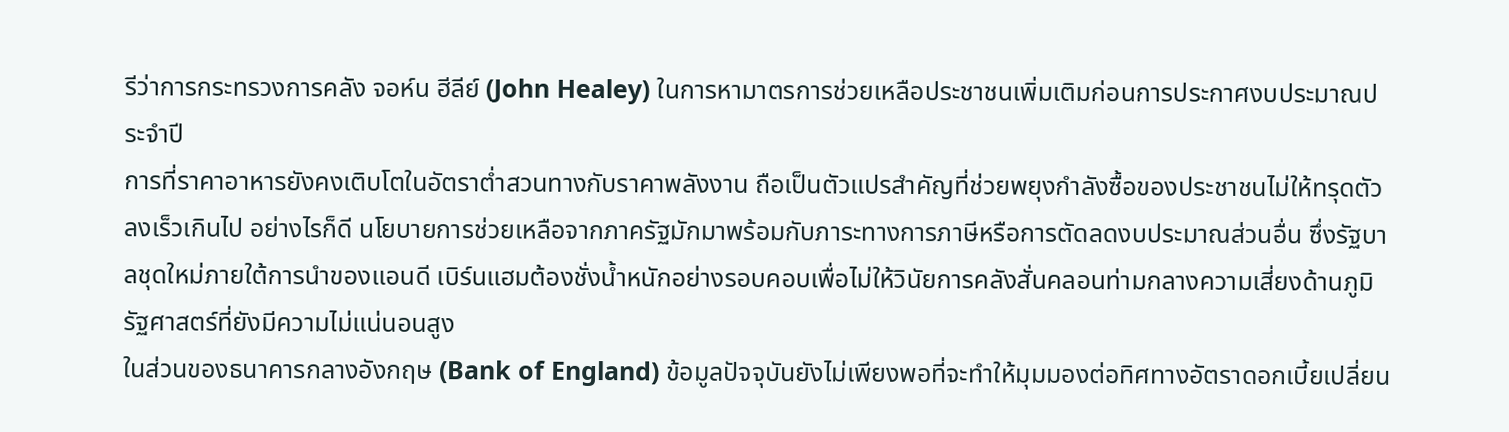รีว่าการกระทรวงการคลัง จอห์น ฮีลีย์ (John Healey) ในการหามาตรการช่วยเหลือประชาชนเพิ่มเติมก่อนการประกาศงบประมาณประจำปี
การที่ราคาอาหารยังคงเติบโตในอัตราต่ำสวนทางกับราคาพลังงาน ถือเป็นตัวแปรสำคัญที่ช่วยพยุงกำลังซื้อของประชาชนไม่ให้ทรุดตัวลงเร็วเกินไป อย่างไรก็ดี นโยบายการช่วยเหลือจากภาครัฐมักมาพร้อมกับภาระทางการภาษีหรือการตัดลดงบประมาณส่วนอื่น ซึ่งรัฐบาลชุดใหม่ภายใต้การนำของแอนดี เบิร์นแฮมต้องชั่งน้ำหนักอย่างรอบคอบเพื่อไม่ให้วินัยการคลังสั่นคลอนท่ามกลางความเสี่ยงด้านภูมิรัฐศาสตร์ที่ยังมีความไม่แน่นอนสูง
ในส่วนของธนาคารกลางอังกฤษ (Bank of England) ข้อมูลปัจจุบันยังไม่เพียงพอที่จะทำให้มุมมองต่อทิศทางอัตราดอกเบี้ยเปลี่ยน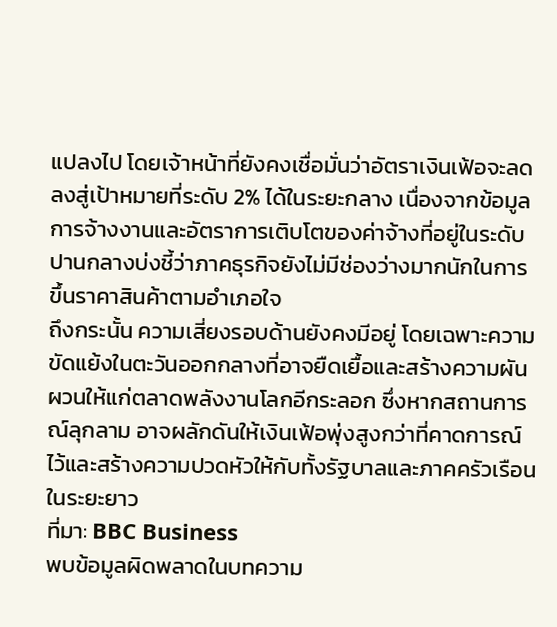แปลงไป โดยเจ้าหน้าที่ยังคงเชื่อมั่นว่าอัตราเงินเฟ้อจะลดลงสู่เป้าหมายที่ระดับ 2% ได้ในระยะกลาง เนื่องจากข้อมูลการจ้างงานและอัตราการเติบโตของค่าจ้างที่อยู่ในระดับปานกลางบ่งชี้ว่าภาคธุรกิจยังไม่มีช่องว่างมากนักในการขึ้นราคาสินค้าตามอำเภอใจ
ถึงกระนั้น ความเสี่ยงรอบด้านยังคงมีอยู่ โดยเฉพาะความขัดแย้งในตะวันออกกลางที่อาจยืดเยื้อและสร้างความผันผวนให้แก่ตลาดพลังงานโลกอีกระลอก ซึ่งหากสถานการณ์ลุกลาม อาจผลักดันให้เงินเฟ้อพุ่งสูงกว่าที่คาดการณ์ไว้และสร้างความปวดหัวให้กับทั้งรัฐบาลและภาคครัวเรือนในระยะยาว
ที่มา: BBC Business
พบข้อมูลผิดพลาดในบทความ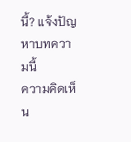นี้? แจ้งปัญหาบทความนี้
ความคิดเห็น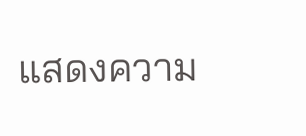แสดงความ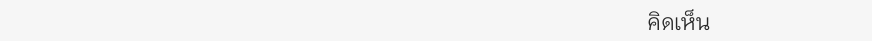คิดเห็น